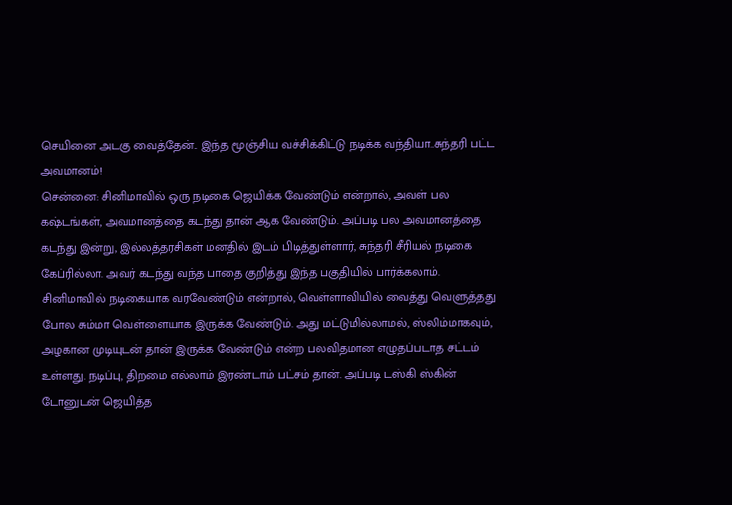செயினை அடகு வைத்தேன்.. இந்த மூஞ்சிய வச்சிக்கிட்டு நடிக்க வந்தியா..சுந்தரி பட்ட அவமானம்!
சென்னை: சினிமாவில் ஒரு நடிகை ஜெயிக்க வேண்டும் என்றால், அவள் பல கஷ்டங்கள், அவமானத்தை கடந்து தான் ஆக வேண்டும். அப்படி பல அவமானத்தை கடந்து இன்று, இல்லத்தரசிகள் மனதில் இடம் பிடித்துள்ளார், சுந்தரி சீரியல் நடிகை கேப்ரில்லா. அவர் கடந்து வந்த பாதை குறித்து இந்த பகுதியில் பார்க்கலாம்.
சினிமாவில் நடிகையாக வரவேண்டும் என்றால், வெள்ளாவியில் வைத்து வெளுத்தது போல சும்மா வெள்ளையாக இருக்க வேண்டும். அது மட்டுமில்லாமல், ஸ்லிம்மாகவும், அழகான முடியுடன் தான் இருக்க வேண்டும் என்ற பலவிதமான எழுதப்படாத சட்டம் உள்ளது. நடிப்பு, திறமை எல்லாம் இரண்டாம் பட்சம் தான். அப்படி டஸ்கி ஸ்கின் டோனுடன் ஜெயித்த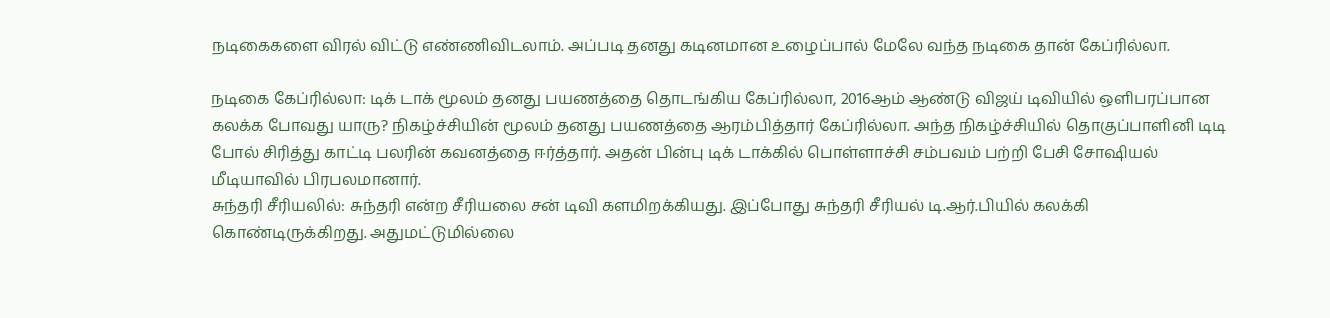நடிகைகளை விரல் விட்டு எண்ணிவிடலாம். அப்படி தனது கடினமான உழைப்பால் மேலே வந்த நடிகை தான் கேப்ரில்லா.

நடிகை கேப்ரில்லா: டிக் டாக் மூலம் தனது பயணத்தை தொடங்கிய கேப்ரில்லா, 2016ஆம் ஆண்டு விஜய் டிவியில் ஒளிபரப்பான கலக்க போவது யாரு? நிகழ்ச்சியின் மூலம் தனது பயணத்தை ஆரம்பித்தார் கேப்ரில்லா. அந்த நிகழ்ச்சியில் தொகுப்பாளினி டிடி போல் சிரித்து காட்டி பலரின் கவனத்தை ஈர்த்தார். அதன் பின்பு டிக் டாக்கில் பொள்ளாச்சி சம்பவம் பற்றி பேசி சோஷியல் மீடியாவில் பிரபலமானார்.
சுந்தரி சீரியலில்: சுந்தரி என்ற சீரியலை சன் டிவி களமிறக்கியது. இப்போது சுந்தரி சீரியல் டி.ஆர்.பியில் கலக்கி கொண்டிருக்கிறது. அதுமட்டுமில்லை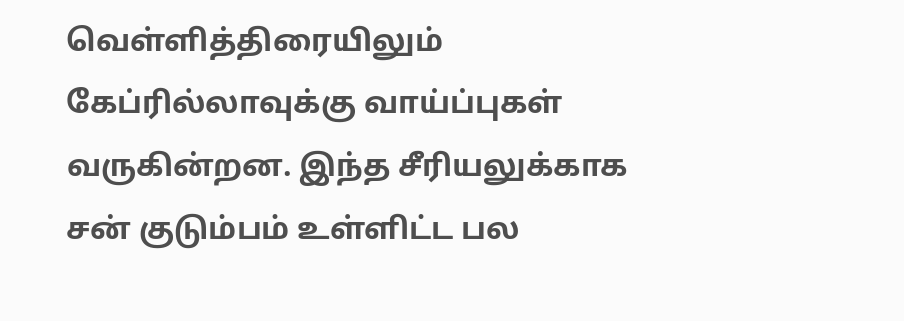வெள்ளித்திரையிலும் கேப்ரில்லாவுக்கு வாய்ப்புகள் வருகின்றன. இந்த சீரியலுக்காக சன் குடும்பம் உள்ளிட்ட பல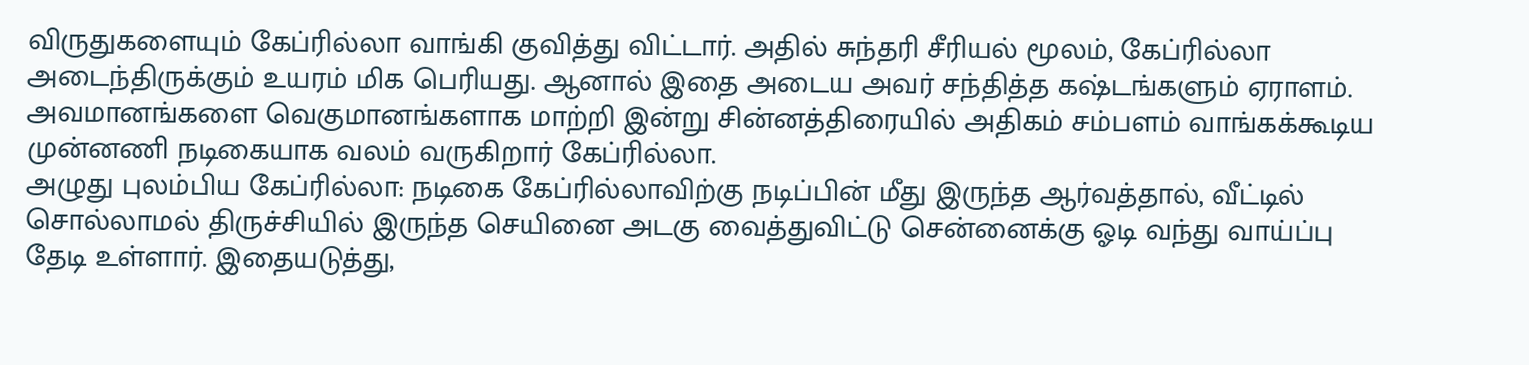விருதுகளையும் கேப்ரில்லா வாங்கி குவித்து விட்டார். அதில் சுந்தரி சீரியல் மூலம், கேப்ரில்லா அடைந்திருக்கும் உயரம் மிக பெரியது. ஆனால் இதை அடைய அவர் சந்தித்த கஷ்டங்களும் ஏராளம். அவமானங்களை வெகுமானங்களாக மாற்றி இன்று சின்னத்திரையில் அதிகம் சம்பளம் வாங்கக்கூடிய முன்னணி நடிகையாக வலம் வருகிறார் கேப்ரில்லா.
அழுது புலம்பிய கேப்ரில்லா: நடிகை கேப்ரில்லாவிற்கு நடிப்பின் மீது இருந்த ஆர்வத்தால், வீட்டில் சொல்லாமல் திருச்சியில் இருந்த செயினை அடகு வைத்துவிட்டு சென்னைக்கு ஓடி வந்து வாய்ப்பு தேடி உள்ளார். இதையடுத்து,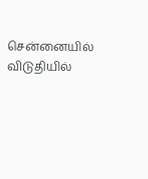சென்னையில் விடுதியில்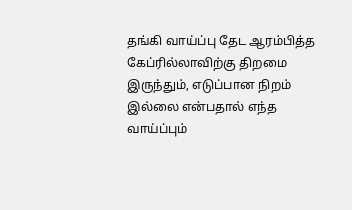தங்கி வாய்ப்பு தேட ஆரம்பித்த கேப்ரில்லாவிற்கு திறமை இருந்தும், எடுப்பான நிறம் இல்லை என்பதால் எந்த வாய்ப்பும்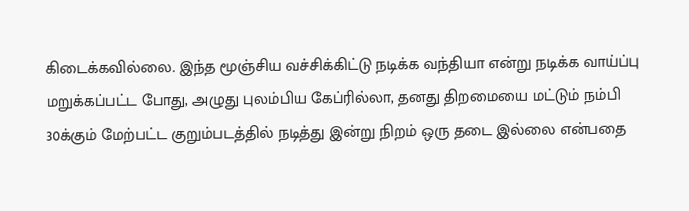கிடைக்கவில்லை. இந்த மூஞ்சிய வச்சிக்கிட்டு நடிக்க வந்தியா என்று நடிக்க வாய்ப்பு மறுக்கப்பட்ட போது, அழுது புலம்பிய கேப்ரில்லா, தனது திறமையை மட்டும் நம்பி 30க்கும் மேற்பட்ட குறும்படத்தில் நடித்து இன்று நிறம் ஒரு தடை இல்லை என்பதை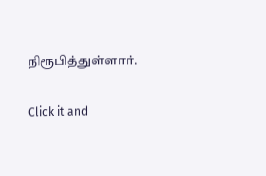நிரூபித்துள்ளார்.


Click it and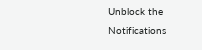Unblock the Notifications